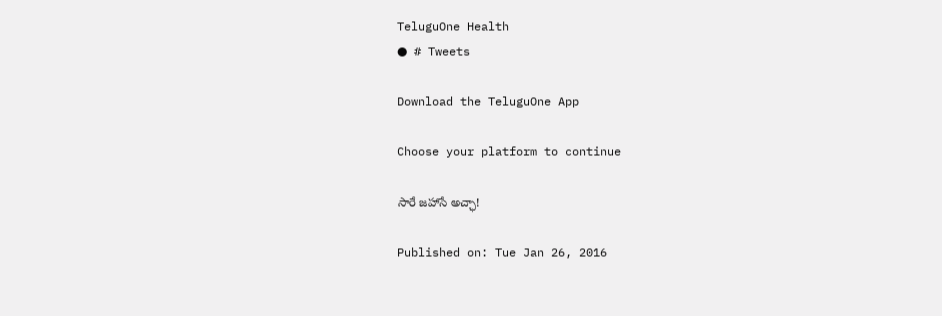TeluguOne Health
● # Tweets

Download the TeluguOne App

Choose your platform to continue

సారే జహాసే అచ్ఛా!

Published on: Tue Jan 26, 2016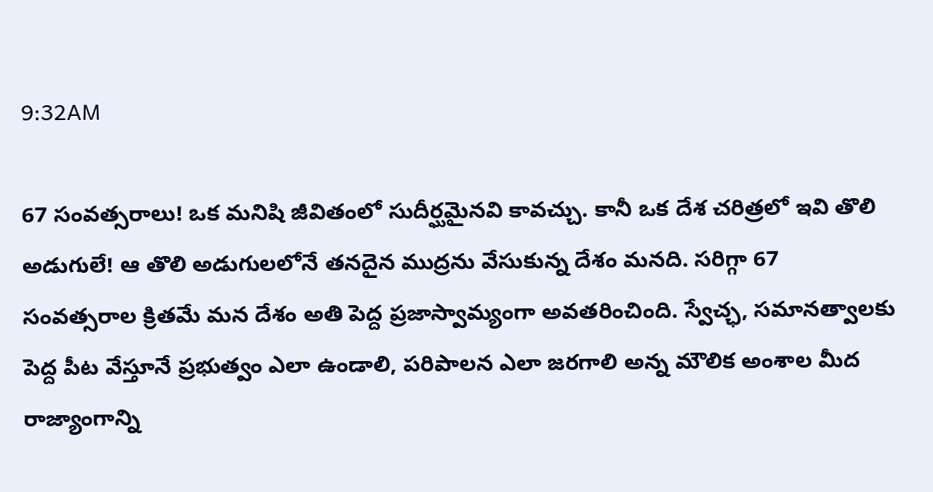9:32AM

67 సంవత్సరాలు! ఒక మనిషి జీవితంలో సుదీర్ఘమైనవి కావచ్చు. కానీ ఒక దేశ చరిత్రలో ఇవి తొలి అడుగులే! ఆ తొలి అడుగులలోనే తనదైన ముద్రను వేసుకున్న దేశం మనది. సరిగ్గా 67 సంవత్సరాల క్రితమే మన దేశం అతి పెద్ద ప్రజాస్వామ్యంగా అవతరించింది. స్వేచ్ఛ, సమానత్వాలకు పెద్ద పీట వేస్తూనే ప్రభుత్వం ఎలా ఉండాలి, పరిపాలన ఎలా జరగాలి అన్న మౌలిక అంశాల మీద రాజ్యాంగాన్ని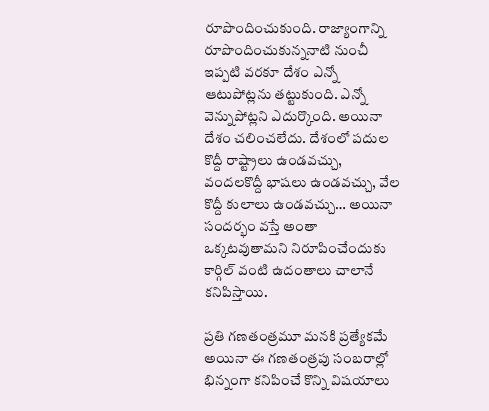రూపొందించుకుంది. రాజ్యాంగాన్ని రూపొందించుకున్ననాటి నుంచీ ఇప్పటి వరకూ దేశం ఎన్నో ఆటుపోట్లను తట్టుకుంది. ఎన్నో వెన్నుపోట్లని ఎదుర్కొంది. అయినా దేశం చలించలేదు. దేశంలో పదుల కొద్దీ రాష్ట్రాలు ఉండవచ్చు, వందలకొద్దీ భాషలు ఉండవచ్చు, వేల కొద్దీ కులాలు ఉండవచ్చు… అయినా సందర్భం వస్తే అంతా ఒక్కటవుతామని నిరూపించేందుకు కార్గిల్‌ వంటి ఉదంతాలు చాలానే కనిపిస్తాయి.

ప్రతి గణతంత్రమూ మనకి ప్రత్యేకమే అయినా ఈ గణతంత్రపు సంబరాల్లో భిన్నంగా కనిపించే కొన్ని విషయాలు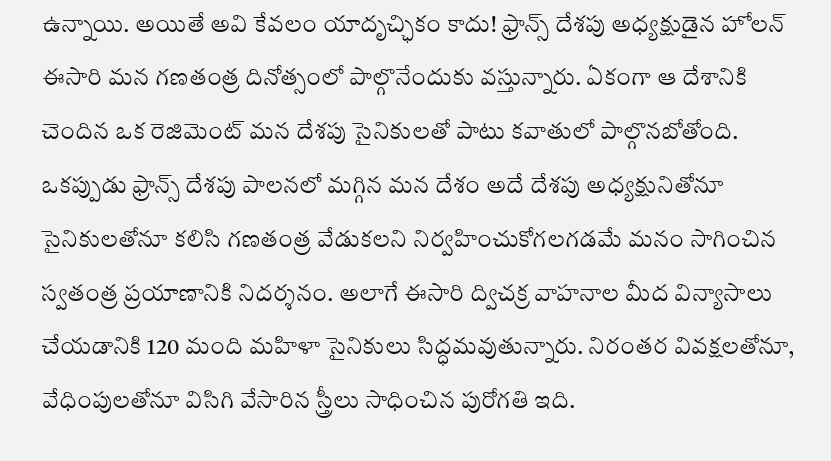ఉన్నాయి. అయితే అవి కేవలం యాదృచ్ఛికం కాదు! ఫ్రాన్స్‌ దేశపు అధ్యక్షుడైన హోలన్‌ ఈసారి మన గణతంత్ర దినోత్సంలో పాల్గొనేందుకు వస్తున్నారు. ఏకంగా ఆ దేశానికి చెందిన ఒక రెజిమెంట్‌ మన దేశపు సైనికులతో పాటు కవాతులో పాల్గొనబోతోంది. ఒకప్పుడు ఫ్రాన్స్‌ దేశపు పాలనలో మగ్గిన మన దేశం అదే దేశపు అధ్యక్షునితోనూ సైనికులతోనూ కలిసి గణతంత్ర వేడుకలని నిర్వహించుకోగలగడమే మనం సాగించిన స్వతంత్ర ప్రయాణానికి నిదర్శనం. అలాగే ఈసారి ద్విచక్ర వాహనాల మీద విన్యాసాలు చేయడానికి 120 మంది మహిళా సైనికులు సిద్ధమవుతున్నారు. నిరంతర వివక్షలతోనూ, వేధింపులతోనూ విసిగి వేసారిన స్త్రీలు సాధించిన పురోగతి ఇది.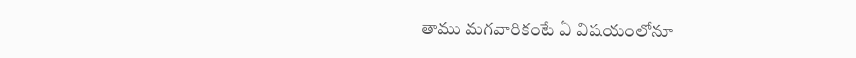తాము మగవారికంటే ఏ విషయంలోనూ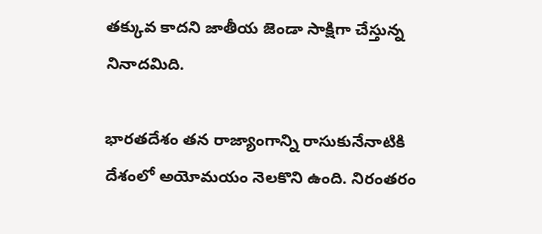తక్కువ కాదని జాతీయ జెండా సాక్షిగా చేస్తున్న నినాదమిది.

భారతదేశం తన రాజ్యాంగాన్ని రాసుకునేనాటికి దేశంలో అయోమయం నెలకొని ఉంది. నిరంతరం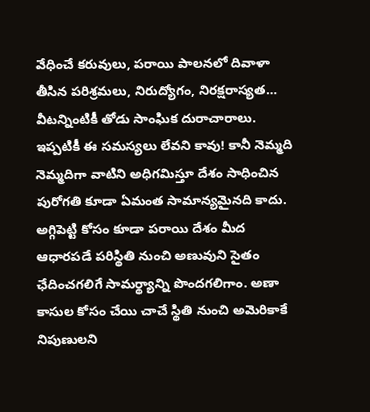వేధించే కరువులు, పరాయి పాలనలో దివాళా తీసిన పరిశ్రమలు, నిరుద్యోగం, నిరక్షరాస్యత… వీటన్నింటికీ తోడు సాంఘిక దురాచారాలు. ఇప్పటికీ ఈ సమస్యలు లేవని కావు! కానీ నెమ్మది నెమ్మదిగా వాటిని అధిగమిస్తూ దేశం సాధించిన పురోగతి కూడా ఏమంత సామాన్యమైనది కాదు. అగ్గిపెట్టి కోసం కూడా పరాయి దేశం మీద ఆధారపడే పరిస్థితి నుంచి అణువుని సైతం ఛేదించగలిగే సామర్థ్యాన్ని పొందగలిగాం. అణా కాసుల కోసం చేయి చాచే స్థితి నుంచి అమెరికాకే నిపుణులని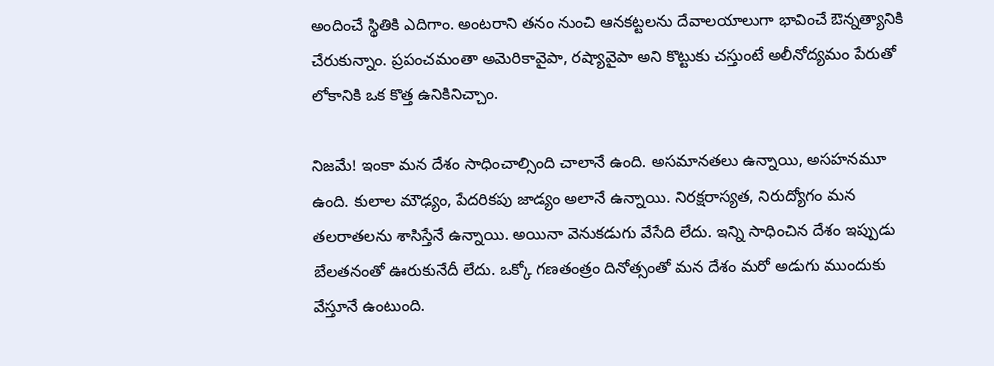అందించే స్థితికి ఎదిగాం. అంటరాని తనం నుంచి ఆనకట్టలను దేవాలయాలుగా భావించే ఔన్నత్యానికి చేరుకున్నాం. ప్రపంచమంతా అమెరికావైపా, రష్యావైపా అని కొట్టుకు చస్తుంటే అలీనోద్యమం పేరుతో లోకానికి ఒక కొత్త ఉనికినిచ్చాం.

నిజమే! ఇంకా మన దేశం సాధించాల్సింది చాలానే ఉంది. అసమానతలు ఉన్నాయి, అసహనమూ ఉంది. కులాల మౌఢ్యం, పేదరికపు జాడ్యం అలానే ఉన్నాయి. నిరక్షరాస్యత, నిరుద్యోగం మన తలరాతలను శాసిస్తేనే ఉన్నాయి. అయినా వెనుకడుగు వేసేది లేదు. ఇన్ని సాధించిన దేశం ఇప్పుడు బేలతనంతో ఊరుకునేదీ లేదు. ఒక్కో గణతంత్రం దినోత్సంతో మన దేశం మరో అడుగు ముందుకు వేస్తూనే ఉంటుంది.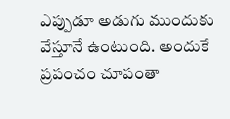ఎప్పుడూ అడుగు ముందుకు వేస్తూనే ఉంటుంది. అందుకే ప్రపంచం చూపంతా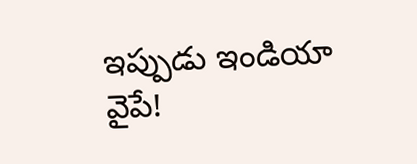ఇప్పుడు ఇండియా వైపే!